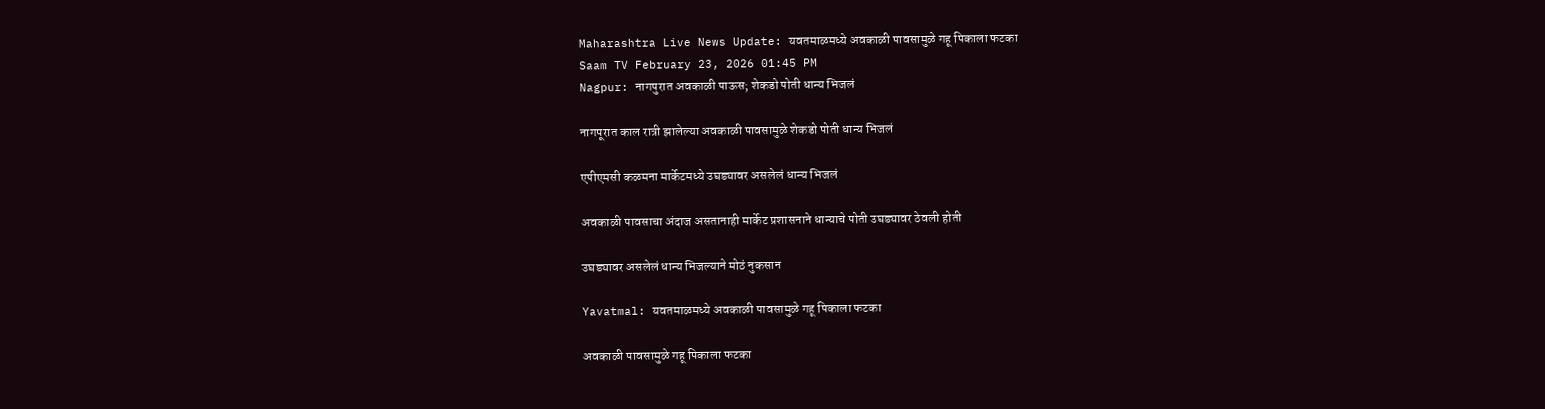Maharashtra Live News Update: यवतमाळमध्ये अवकाळी पावसामुळे गहू पिकाला फटका
Saam TV February 23, 2026 01:45 PM
Nagpur: नागपुरात अवकाळी पाऊस; शेकडो पोती धान्य भिजलं

नागपूरात काल रात्री झालेल्या अवकाळी पावसामुळे शेकडो पोती धान्य भिजलं

एपीएमसी कळमना मार्केटमध्ये उघड्यावर असलेलं धान्य भिजलं

अवकाळी पावसाचा अंदाज असतानाही मार्केट प्रशासनाने धान्याचे पोती उघड्यावर ठेवली होती

उघड्यावर असलेलं धान्य भिजल्याने मोठं नुकसान

Yavatmal: यवतमाळमध्ये अवकाळी पावसामुळे गहू पिकाला फटका

अवकाळी पावसामुळे गहू पिकाला फटका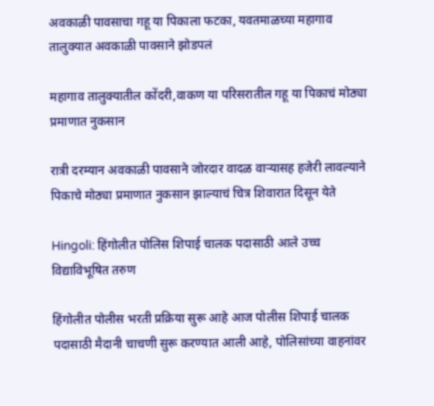अवकाळी पावसाचा गहू या पिकाला फटका, यवतमाळच्या महागाव तालुक्यात अवकाळी पावसाने झोडपलं

महागाव तालुक्यातील कोंदरी,वाकण या परिसरातील गहू या पिकाचं मोठ्या प्रमाणात नुकसान

रात्री दरम्यान अवकाळी पावसाने जोरदार वादळ वाऱ्यासह हजेरी लावल्याने पिकाचे मोठ्या प्रमाणात नुकसान झाल्याचं चित्र शिवारात दिसून येते

Hingoli: हिंगोलीत पोलिस शिपाई चालक पदासाठी आले उच्च विद्याविभूषित तरुण

हिंगोलीत पोलीस भरती प्रक्रिया सुरू आहे आज पोलीस शिपाई चालक पदासाठी मैदानी चाचणी सुरू करण्यात आली आहे, पोलिसांच्या वाहनांवर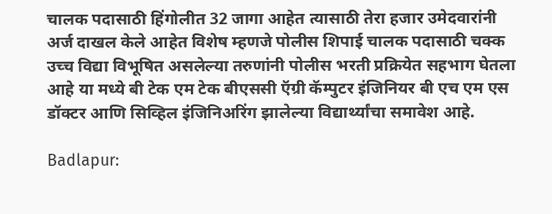चालक पदासाठी हिंगोलीत 32 जागा आहेत त्यासाठी तेरा हजार उमेदवारांनी अर्ज दाखल केले आहेत विशेष म्हणजे पोलीस शिपाई चालक पदासाठी चक्क उच्च विद्या विभूषित असलेल्या तरुणांनी पोलीस भरती प्रक्रियेत सहभाग घेतला आहे या मध्ये बी टेक एम टेक बीएससी ऍग्री कॅम्पुटर इंजिनियर बी एच एम एस डॉक्टर आणि सिव्हिल इंजिनिअरिंग झालेल्या विद्यार्थ्यांचा समावेश आहे.

Badlapur: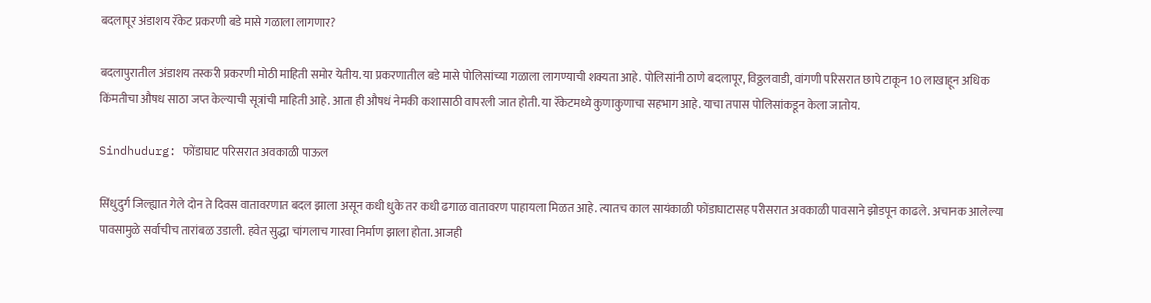बदलापूर अंडाशय रॅकेट प्रकरणी बडे मासे गळाला लागणार?

बदलापुरातील अंडाशय तस्करी प्रकरणी मोठी माहिती समोर येतीय. या प्रकरणातील बडे मासे पोलिसांच्या गळाला लागण्याची शक्यता आहे. पोलिसांनी ठाणे बदलापूर, विठ्ठलवाडी, वांगणी परिसरात छापे टाकून 10 लाखाहून अधिक किंमतीचा औषध साठा जप्त केल्याची सूत्रांची माहिती आहे. आता ही औषधं नेमकी कशासाठी वापरली जात होती. या रॅकेटमध्ये कुणाकुणाचा सहभाग आहे. याचा तपास पोलिसांकडून केला जातोय.

Sindhudurg: फोंडाघाट परिसरात अवकाळी पाऊल

सिंधुदुर्ग जिल्ह्यात गेले दोन ते दिवस वातावरणात बदल झाला असून कधी धुके तर कधी ढगाळ वातावरण पाहायला मिळत आहे. त्यातच काल सायंकाळी फोंडाघाटासह परीसरात अवकाळी पावसाने झोडपून काढले. अचानक आलेल्या पावसामुळे सर्वाचीच तारांबळ उडाली. हवेत सुद्धा चांगलाच गारवा निर्माण झाला होता. आजही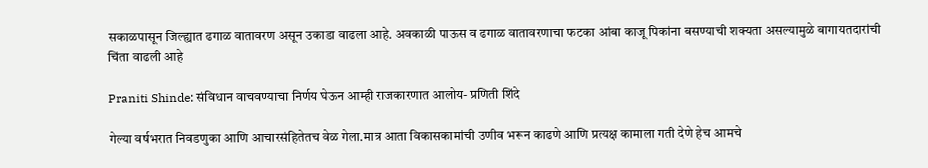सकाळपासून जिल्ह्यात ढगाळ वातावरण असून उकाडा वाढला आहे. अवकाळी पाऊस व ढगाळ वातावरणाचा फटका आंबा काजू पिकांना बसण्याची शक्यता असल्यामुळे बागायतदारांची चिंता वाढली आहे

Praniti Shinde: संविधान वाचवण्याचा निर्णय घेऊन आम्ही राजकारणात आलोय- प्रणिती शिंदे

गेल्या वर्षभरात निवडणुका आणि आचारसंहितेतच वेळ गेला.मात्र आता विकासकामांची उणीव भरून काढणे आणि प्रत्यक्ष कामाला गती देणे हेच आमचे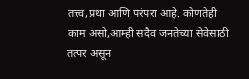तत्त्व,प्रथा आणि परंपरा आहे. कोणतेही काम असो,आम्ही सदैव जनतेच्या सेवेसाठी तत्पर असून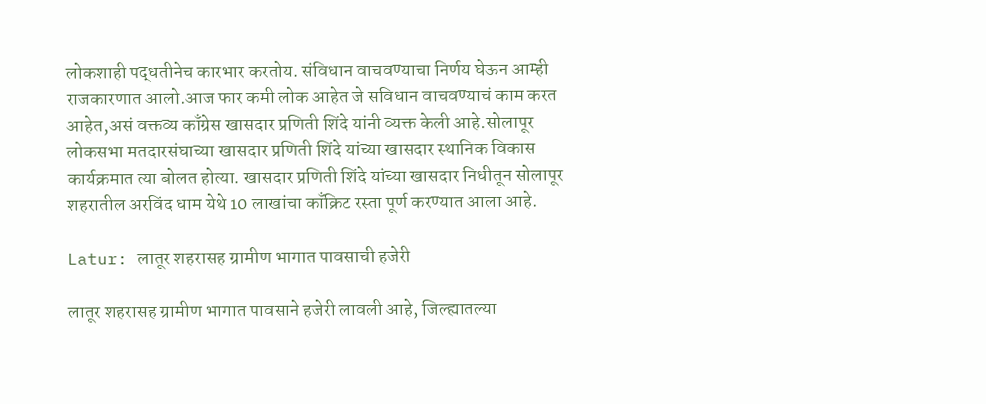लोकशाही पद्धतीनेच कारभार करतोय. संविधान वाचवण्याचा निर्णय घेऊन आम्ही राजकारणात आलो.आज फार कमी लोक आहेत जे सविधान वाचवण्याचं काम करत आहेत,असं वक्तव्य काँग्रेस खासदार प्रणिती शिंदे यांनी व्यक्त केली आहे.सोलापूर लोकसभा मतदारसंघाच्या खासदार प्रणिती शिंदे यांच्या खासदार स्थानिक विकास कार्यक्रमात त्या बोलत होत्या. खासदार प्रणिती शिंदे यांच्या खासदार निधीतून सोलापूर शहरातील अरविंद धाम येथे 10 लाखांचा काँक्रिट रस्ता पूर्ण करण्यात आला आहे.

Latur: लातूर शहरासह ग्रामीण भागात पावसाची हजेरी

लातूर शहरासह ग्रामीण भागात पावसाने हजेरी लावली आहे, जिल्ह्यातल्या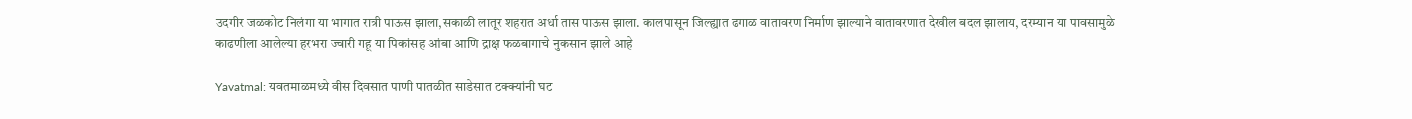उदगीर जळकोट निलंगा या भागात रात्री पाऊस झाला,सकाळी लातूर शहरात अर्धा तास पाऊस झाला. कालपासून जिल्ह्यात ढगाळ वातावरण निर्माण झाल्याने वातावरणात देखील बदल झालाय, दरम्यान या पावसामुळे काढणीला आलेल्या हरभरा ज्वारी गहू या पिकांसह आंबा आणि द्राक्ष फळबागाचे नुकसान झाले आहे

Yavatmal: यवतमाळमध्ये वीस दिवसात पाणी पातळीत साडेसात टक्क्यांनी घट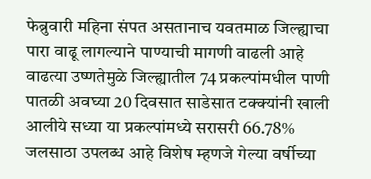फेब्रुवारी महिना संपत असतानाच यवतमाळ जिल्ह्याचा पारा वाढू लागल्याने पाण्याची मागणी वाढली आहे वाढत्या उष्णतेमुळे जिल्ह्यातील 74 प्रकल्पांमधील पाणी पातळी अवघ्या 20 दिवसात साडेसात टक्क्यांनी खाली आलीये सध्या या प्रकल्पांमध्ये सरासरी 66.78% जलसाठा उपलब्ध आहे विशेष म्हणजे गेल्या वर्षीच्या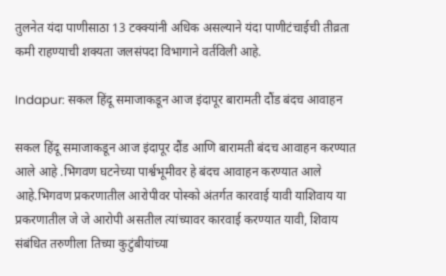तुलनेत यंदा पाणीसाठा 13 टक्क्यांनी अधिक असल्याने यंदा पाणीटंचाईची तीव्रता कमी राहण्याची शक्यता जलसंपदा विभागाने वर्तविली आहे.

Indapur: सकल हिंदू समाजाकडून आज इंदापूर बारामती दौंड बंदच आवाहन

सकल हिंदू समाजाकडून आज इंदापूर दौंड आणि बारामती बंदच आवाहन करण्यात आले आहे .भिगवण घटनेच्या पार्श्वभूमीवर हे बंदच आवाहन करण्यात आले आहे.भिगवण प्रकरणातील आरोपीवर पोस्को अंतर्गत कारवाई यावी याशिवाय या प्रकरणातील जे जे आरोपी असतील त्यांच्यावर कारवाई करण्यात यावी, शिवाय संबंधित तरुणीला तिच्या कुटुंबीयांच्या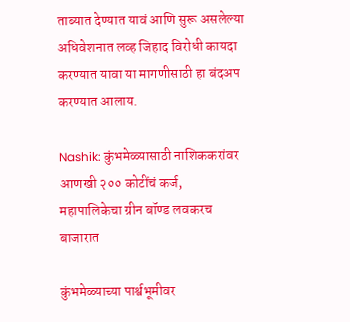ताब्यात देण्यात यावं आणि सुरू असलेल्या अधिवेशनात लव्ह जिहाद विरोधी कायदा करण्यात यावा या मागणीसाठी हा बंदअप करण्यात आलाय.

Nashik: कुंभमेळ्यासाठी नाशिककरांवर आणखी २०० कोटींचं कर्ज, महापालिकेचा ग्रीन बॉण्ड लवकरच बाजारात

कुंभमेळ्याच्या पार्श्वभूमीवर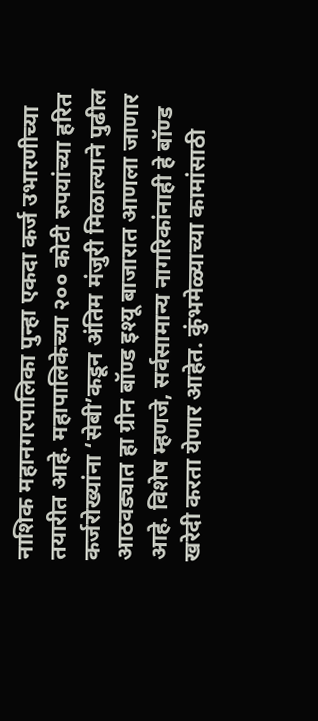नाशिक महानगरपालिका पुन्हा एकदा कर्ज उभारणीच्या तयारीत आहे. महापालिकेच्या २०० कोटी रुपयांच्या हरित कर्जरोख्यांना ‘सेबी’कडून अंतिम मंजुरी मिळाल्याने पुढील आठवड्यात हा ग्रीन बॉण्ड इश्यू बाजारात आणला जाणार आहे. विशेष म्हणजे, सर्वसामान्य नागरिकांनाही हे बॉण्ड खरेदी करता येणार आहेत. कुंभमेळ्याच्या कामांसाठी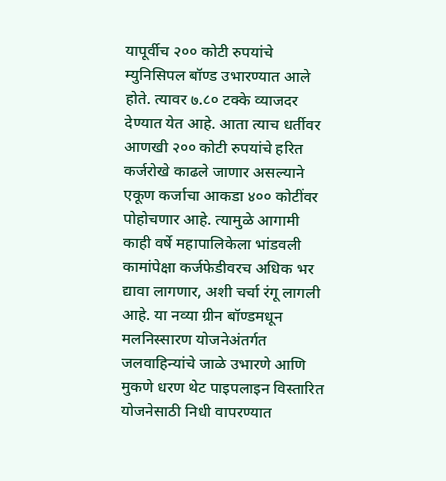यापूर्वीच २०० कोटी रुपयांचे म्युनिसिपल बॉण्ड उभारण्यात आले होते. त्यावर ७.८० टक्के व्याजदर देण्यात येत आहे. आता त्याच धर्तीवर आणखी २०० कोटी रुपयांचे हरित कर्जरोखे काढले जाणार असल्याने एकूण कर्जाचा आकडा ४०० कोटींवर पोहोचणार आहे. त्यामुळे आगामी काही वर्षे महापालिकेला भांडवली कामांपेक्षा कर्जफेडीवरच अधिक भर द्यावा लागणार, अशी चर्चा रंगू लागली आहे. या नव्या ग्रीन बॉण्डमधून मलनिस्सारण योजनेअंतर्गत जलवाहिन्यांचे जाळे उभारणे आणि मुकणे धरण थेट पाइपलाइन विस्तारित योजनेसाठी निधी वापरण्यात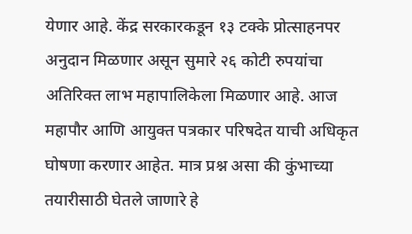येणार आहे. केंद्र सरकारकडून १३ टक्के प्रोत्साहनपर अनुदान मिळणार असून सुमारे २६ कोटी रुपयांचा अतिरिक्त लाभ महापालिकेला मिळणार आहे. आज महापौर आणि आयुक्त पत्रकार परिषदेत याची अधिकृत घोषणा करणार आहेत. मात्र प्रश्न असा की कुंभाच्या तयारीसाठी घेतले जाणारे हे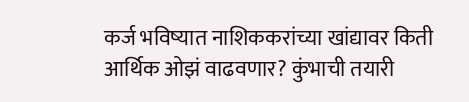कर्ज भविष्यात नाशिककरांच्या खांद्यावर किती आर्थिक ओझं वाढवणार? कुंभाची तयारी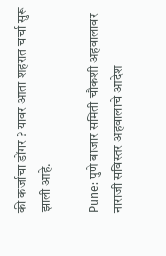की कर्जाचा डोंगर ? यावर आता शहरात चर्चा सुरू झाली आहे.

Pune: पुणे बाजार समिती चौकशी अहवालावर नाराजी सविस्तर अहवालाचे आदेश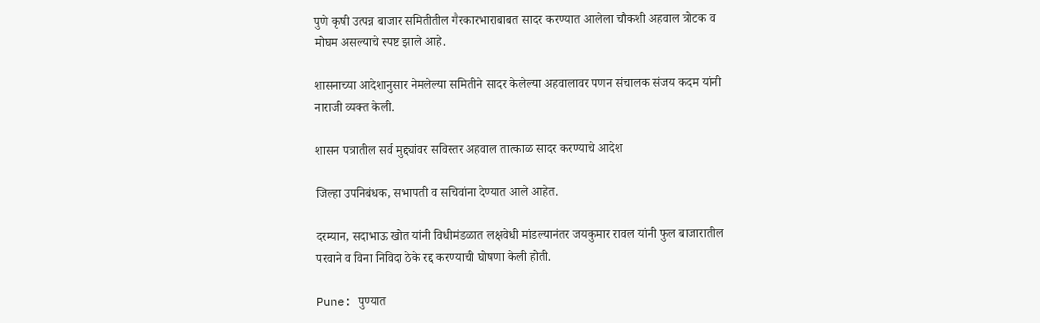पुणे कृषी उत्पन्न बाजार समितीतील गैरकारभाराबाबत सादर करण्यात आलेला चौकशी अहवाल त्रोटक व मोघम असल्याचे स्पष्ट झाले आहे.

शासनाच्या आदेशानुसार नेमलेल्या समितीने सादर केलेल्या अहवालावर पणन संचालक संजय कदम यांनी नाराजी व्यक्त केली.

शासन पत्रातील सर्व मुद्द्यांवर सविस्तर अहवाल तात्काळ सादर करण्याचे आदेश

जिल्हा उपनिबंधक, सभापती व सचिवांना देण्यात आले आहेत.

दरम्यान, सदाभाऊ खोत यांनी विधीमंडळात लक्षवेधी मांडल्यानंतर जयकुमार रावल यांनी फुल बाजारातील परवाने व विना निविदा ठेके रद्द करण्याची घोषणा केली होती.

Pune: पुण्यात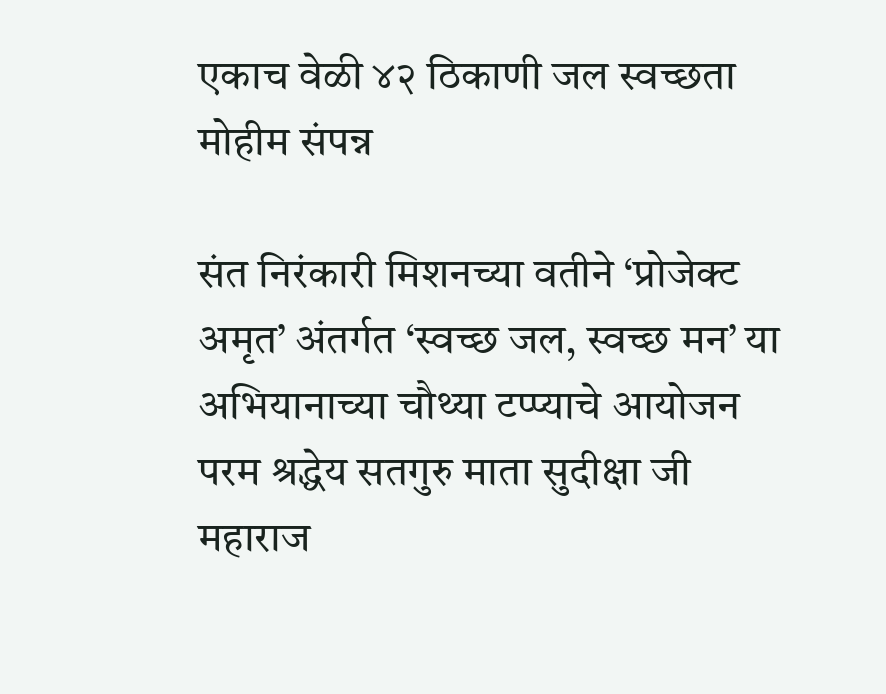एकाच वेळी ४२ ठिकाणी जल स्वच्छता मोहीम संपन्न

संत निरंकारी मिशनच्या वतीने ‘प्रोजेक्ट अमृत’ अंतर्गत ‘स्वच्छ जल, स्वच्छ मन’ या अभियानाच्या चौथ्या टप्प्याचे आयोजन परम श्रद्धेय सतगुरु माता सुदीक्षा जी महाराज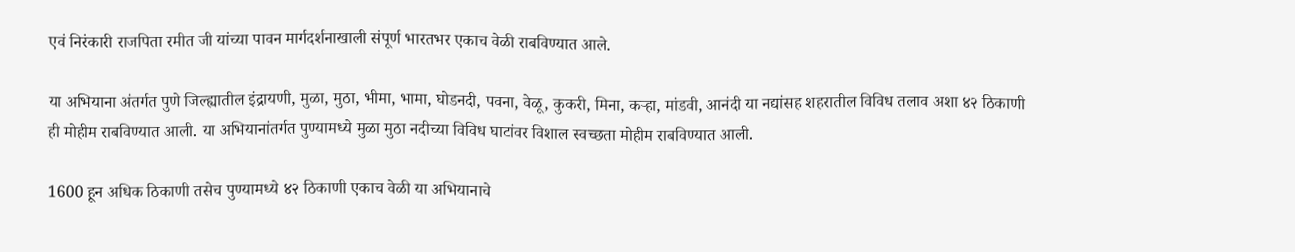एवं निरंकारी राजपिता रमीत जी यांच्या पावन मार्गदर्शनाखाली संपूर्ण भारतभर एकाच वेळी राबविण्यात आले.

या अभियाना अंतर्गत पुणे जिल्ह्यातील इंद्रायणी, मुळा, मुठा, भीमा, भामा, घोडनदी, पवना, वेळू, कुकरी, मिना, कऱ्हा, मांडवी, आनंदी या नद्यांसह शहरातील विविध तलाव अशा ४२ ठिकाणी ही मोहीम राबविण्यात आली. या अभियानांतर्गत पुण्यामध्ये मुळा मुठा नदीच्या विविध घाटांवर विशाल स्वच्छता मोहीम राबविण्यात आली.

1600 हून अधिक ठिकाणी तसेच पुण्यामध्ये ४२ ठिकाणी एकाच वेळी या अभियानाचे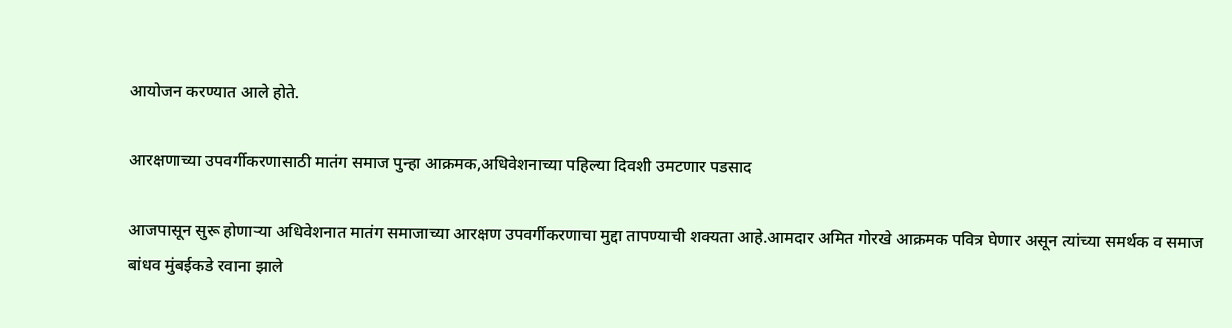आयोजन करण्यात आले होते.

आरक्षणाच्या उपवर्गीकरणासाठी मातंग समाज पुन्हा आक्रमक,अधिवेशनाच्या पहिल्या दिवशी उमटणार पडसाद

आजपासून सुरू होणाऱ्या अधिवेशनात मातंग समाजाच्या आरक्षण उपवर्गीकरणाचा मुद्दा तापण्याची शक्यता आहे.आमदार अमित गोरखे आक्रमक पवित्र घेणार असून त्यांच्या समर्थक व समाज बांधव मुंबईकडे रवाना झाले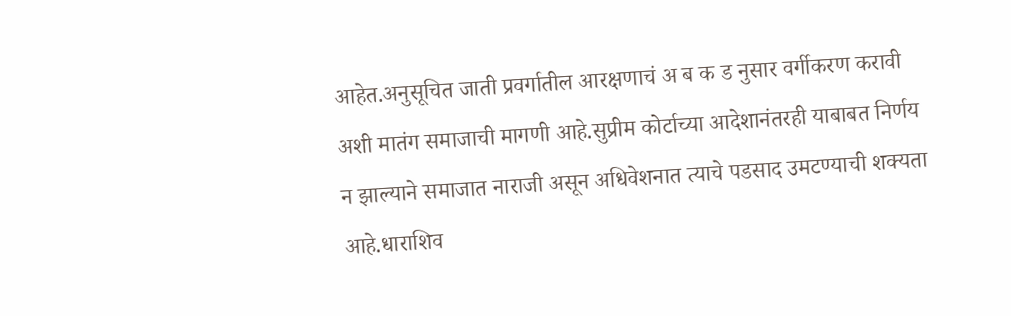आहेत.अनुसूचित जाती प्रवर्गातील आरक्षणाचं अ ब क ड नुसार वर्गीकरण करावी अशी मातंग समाजाची मागणी आहे.सुप्रीम कोर्टाच्या आदेशानंतरही याबाबत निर्णय न झाल्याने समाजात नाराजी असून अधिवेशनात त्याचे पडसाद उमटण्याची शक्यता आहे.धाराशिव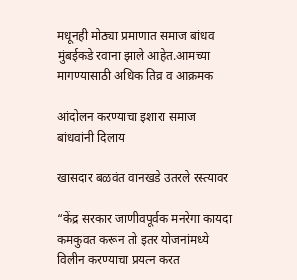मधूनही मोठ्या प्रमाणात समाज बांधव मुंबईकडे रवाना झाले आहेत.आमच्या मागण्यासाठी अधिक तिव्र व आक्रमक

आंदोलन करण्याचा इशारा समाज बांधवांनी दिलाय

खासदार बळवंत वानखडे उतरले रस्त्यावर

“केंद्र सरकार जाणीवपूर्वक मनरेगा कायदा कमकुवत करून तो इतर योजनांमध्ये विलीन करण्याचा प्रयत्न करत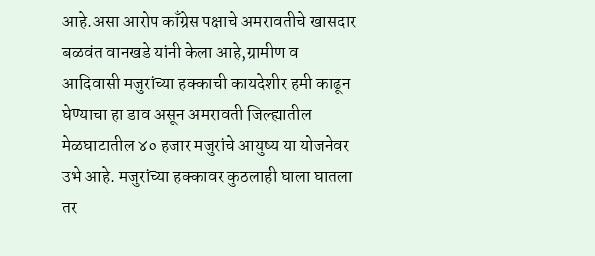आहे.असा आरोप काँग्रेस पक्षाचे अमरावतीचे खासदार बळवंत वानखडे यांनी केला आहे,ग्रामीण व आदिवासी मजुरांच्या हक्काची कायदेशीर हमी काढून घेण्याचा हा डाव असून अमरावती जिल्ह्यातील मेळघाटातील ४० हजार मजुरांचे आयुष्य या योजनेवर उभे आहे. मजुरांच्या हक्कावर कुठलाही घाला घातला तर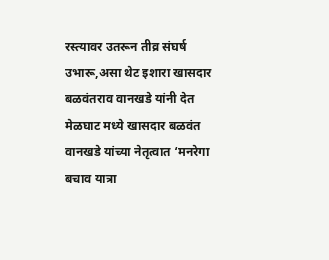रस्त्यावर उतरून तीव्र संघर्ष उभारू,असा थेट इशारा खासदार बळवंतराव वानखडे यांनी देत मेळघाट मध्ये खासदार बळवंत वानखडे यांच्या नेतृत्वात ‘मनरेगा बचाव यात्रा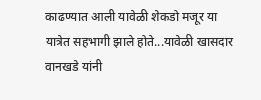काढण्यात आली यावेळी शेकडो मजूर या यात्रेत सहभागी झाले होते...यावेळी खासदार वानखडे यांनी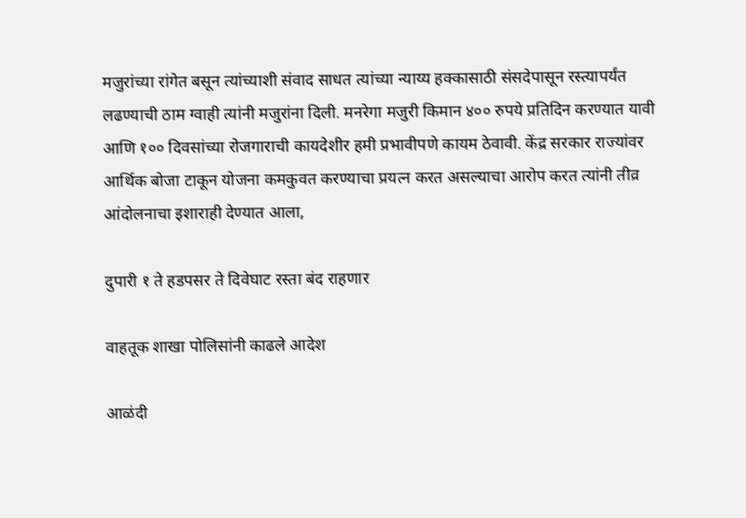मजुरांच्या रांगेत बसून त्यांच्याशी संवाद साधत त्यांच्या न्याय्य हक्कासाठी संसदेपासून रस्त्यापर्यंत लढण्याची ठाम ग्वाही त्यांनी मजुरांना दिली. मनरेगा मजुरी किमान ४०० रुपये प्रतिदिन करण्यात यावी आणि १०० दिवसांच्या रोजगाराची कायदेशीर हमी प्रभावीपणे कायम ठेवावी. केंद्र सरकार राज्यांवर आर्थिक बोजा टाकून योजना कमकुवत करण्याचा प्रयत्न करत असल्याचा आरोप करत त्यांनी तीव्र आंदोलनाचा इशाराही देण्यात आला,

दुपारी १ ते हडपसर ते दिवेघाट रस्ता बंद राहणार

वाहतूक शाखा पोलिसांनी काढले आदेश

आळंदी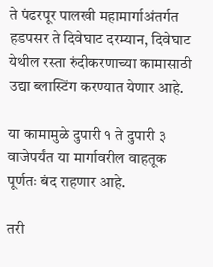ते पंढरपूर पालखी महामार्गाअंतर्गत हडपसर ते दिवेघाट दरम्यान, दिवेघाट येथील रस्ता रुंदीकरणाच्या कामासाठी उद्या ब्लास्टिंग करण्यात येणार आहे.

या कामामुळे दुपारी १ ते दुपारी ३ वाजेपर्यंत या मार्गावरील वाहतूक पूर्णतः बंद राहणार आहे.

तरी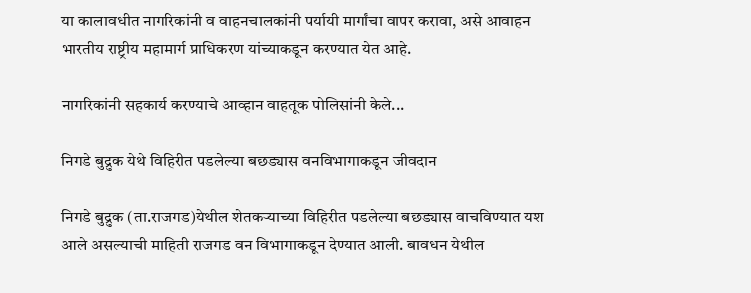या कालावधीत नागरिकांनी व वाहनचालकांनी पर्यायी मार्गांचा वापर करावा, असे आवाहन भारतीय राष्ट्रीय महामार्ग प्राधिकरण यांच्याकडून करण्यात येत आहे.

नागरिकांनी सहकार्य करण्याचे आव्हान वाहतूक पोलिसांनी केले...

निगडे बुद्रुक येथे विहिरीत पडलेल्या बछड्यास वनविभागाकडून जीवदान

निगडे बुद्रुक (ता.राजगड)येथील शेतकऱ्याच्या विहिरीत पडलेल्या बछड्यास वाचविण्यात यश आले असल्याची माहिती राजगड वन विभागाकडून देण्यात आली. बावधन येथील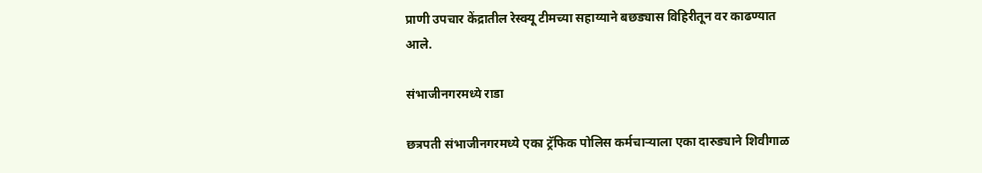प्राणी उपचार केंद्रातील रेस्क्यू टीमच्या सहाय्याने बछड्यास विहिरीतून वर काढण्यात आले.

संभाजीनगरमध्ये राडा

छत्रपती संभाजीनगरमध्ये एका ट्रॅफिक पोलिस कर्मचाऱ्याला एका दारुड्याने शिवीगाळ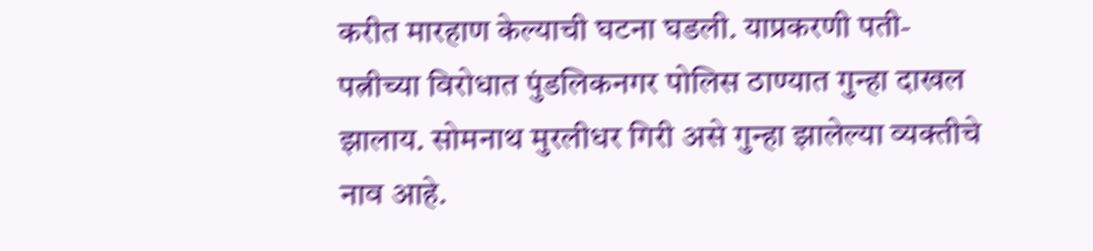करीत मारहाण केल्याची घटना घडली. याप्रकरणी पती-पत्नीच्या विरोधात पुंडलिकनगर पोलिस ठाण्यात गुन्हा दाखल झालाय. सोमनाथ मुरलीधर गिरी असे गुन्हा झालेल्या व्यक्तीचे नाव आहे.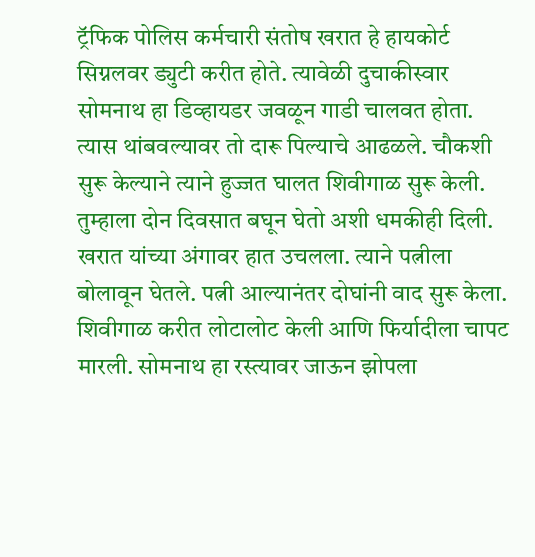ट्रॅफिक पोलिस कर्मचारी संतोष खरात हे हायकोर्ट सिग्नलवर ड्युटी करीत होते. त्यावेळी दुचाकीस्वार सोमनाथ हा डिव्हायडर जवळून गाडी चालवत होता. त्यास थांबवल्यावर तो दारू पिल्याचे आढळले. चौकशी सुरू केल्याने त्याने हुज्जत घालत शिवीगाळ सुरू केली. तुम्हाला दोन दिवसात बघून घेतो अशी धमकीही दिली. खरात यांच्या अंगावर हात उचलला. त्याने पत्नीला बोलावून घेतले. पत्नी आल्यानंतर दोघांनी वाद सुरू केला. शिवीगाळ करीत लोटालोट केली आणि फिर्यादीला चापट मारली. सोमनाथ हा रस्त्यावर जाऊन झोपला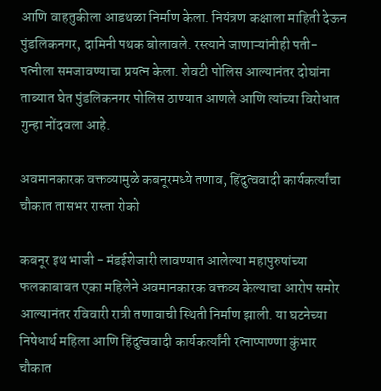आणि वाहतुकीला आडथळा निर्माण केला. नियंत्रण कक्षाला माहिती देऊन पुंडलिकनगर, दामिनी पथक बोलावले. रस्त्याने जाणाऱ्यांनीही पती-पत्नीला समजावण्याचा प्रयत्न केला. शेवटी पोलिस आल्यानंतर दोघांना ताब्यात घेत पुंडलिकनगर पोलिस ठाण्यात आणले आणि त्यांच्या विरोधात गुन्हा नोंदवला आहे.

अवमानकारक वक्तव्यामुळे कबनूरमध्ये तणाव, हिंदुत्ववादी कार्यकर्त्यांचा चौकात तासभर रास्ता रोको

कबनूर इथ भाजी - मंडईशेजारी लावण्यात आलेल्या महापुरुषांच्या फलकाबाबत एका महिलेने अवमानकारक वक्तव्य केल्याचा आरोप समोर आल्यानंतर रविवारी रात्री तणावाची स्थिती निर्माण झाली. या घटनेच्या निषेधार्थ महिला आणि हिंदुत्ववादी कार्यकर्त्यांनी रत्नाप्पाण्णा कुंभार चौकात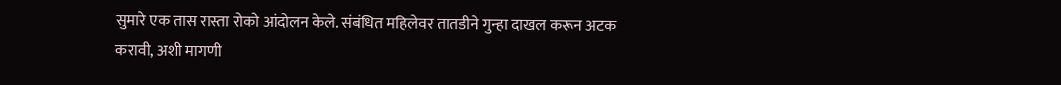सुमारे एक तास रास्ता रोको आंदोलन केले. संबंधित महिलेवर तातडीने गुन्हा दाखल करून अटक करावी, अशी मागणी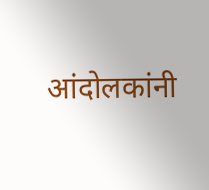आंदोलकांनी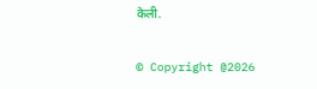केली.

© Copyright @2026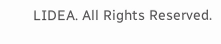LIDEA. All Rights Reserved.